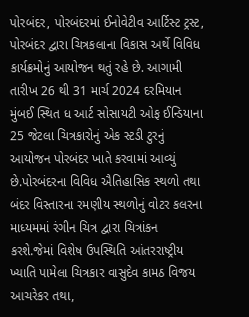પોરબંદર, પોરબંદરમાં ઈનોવેટીવ આર્ટિસ્ટ ટ્રસ્ટ, પોરબંદર દ્વારા ચિત્રકલાના વિકાસ અર્થે વિવિધ કાર્યક્રમોનું આયોજન થતું રહે છે. આગામી તારીખ 26 થી 31 માર્ચ 2024 દરમિયાન મુંબઈ સ્થિત ધ આર્ટ સોસાયટી ઓફ ઈન્ડિયાના 25 જેટલા ચિત્રકારોનું એક સ્ટડી ટુરનું આયોજન પોરબંદર ખાતે કરવામાં આવ્યું છે.પોરબંદરના વિવિધ ઐતિહાસિક સ્થળો તથા બંદર વિસ્તારના રમણીય સ્થળોનું વોટર કલરના માધ્યમમાં રંગીન ચિત્ર દ્વારા ચિત્રાંકન કરશે.જેમાં વિશેષ ઉપસ્થિતિ આંતરરાષ્ટ્રીય ખ્યાતિ પામેલા ચિત્રકાર વાસુદેવ કામઠ વિજય આચરેકર તથા,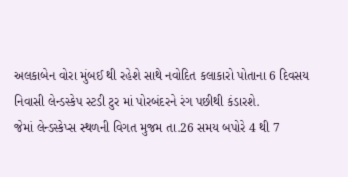અલકાબેન વોરા મુંબઈ થી રહેશે સાથે નવોદિત કલાકારો પોતાના 6 દિવસય નિવાસી લેન્ડસ્કેપ સ્ટડી ટુર માં પોરબંદરને રંગ પછીથી કંડારશે.
જેમાં લેન્ડસ્કેપ્સ સ્થળની વિગત મુજમ તા.26 સમય બપોરે 4 થી 7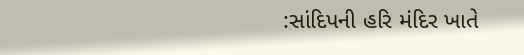:સાંદિપની હરિ મંદિર ખાતે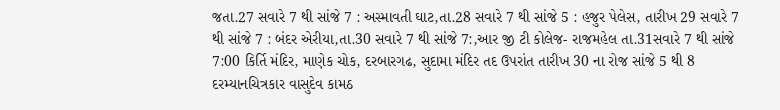જતા.27 સવારે 7 થી સાંજે 7 : અસ્માવતી ઘાટ,તા.28 સવારે 7 થી સાંજે 5 : હજુર પેલેસ, તારીખ 29 સવારે 7 થી સાંજે 7 : બંદર એરીયા,તા.30 સવારે 7 થી સાંજે 7:,આર જી ટી કોલેજ- રાજમહેલ તા.31સવારે 7 થી સાંજે 7:00 કિર્તિ મંદિર, માણેક ચોક, દરબારગઢ, સુદામા મંદિર તદ ઉપરાંત તારીખ 30 ના રોજ સાંજે 5 થી 8 દરમ્યાનચિત્રકાર વાસુદેવ કામઠ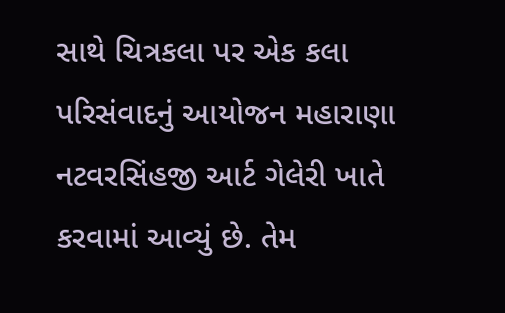સાથે ચિત્રકલા પર એક કલા પરિસંવાદનું આયોજન મહારાણા નટવરસિંહજી આર્ટ ગેલેરી ખાતે કરવામાં આવ્યું છે. તેમ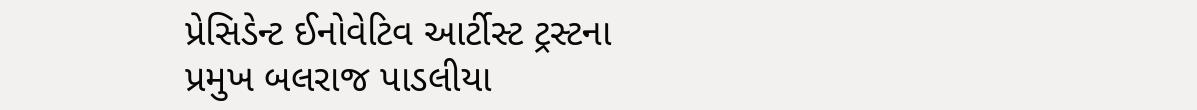પ્રેસિડેન્ટ ઈનોવેટિવ આર્ટીસ્ટ ટ્રસ્ટના પ્રમુખ બલરાજ પાડલીયા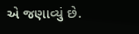એ જણાવ્યું છે.